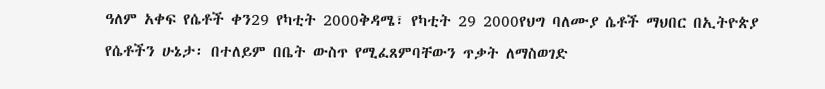ዓለም አቀፍ የሴቶች ቀን29 የካቲት 2000ቅዳሜ፣ የካቲት 29 2000የህግ ባለሙያ ሴቶች ማህበር በኢትዮጵያ የሴቶችን ሁኔታ፡ በተለይም በቤት ውስጥ የሚፈጸምባቸውን ጥቃት ለማስወገድ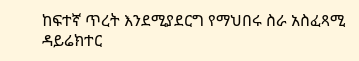ከፍተኛ ጥረት እንደሚያደርግ የማህበሩ ስራ አስፈጻሚ ዳይሬክተር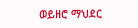ወይዘሮ ማህደር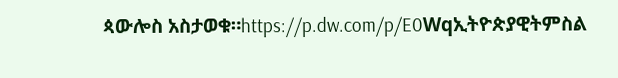ጳውሎስ አስታወቁ።https://p.dw.com/p/E0Wqኢትዮጵያዊትምስል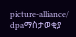picture-alliance/ dpaማስታወቂያ